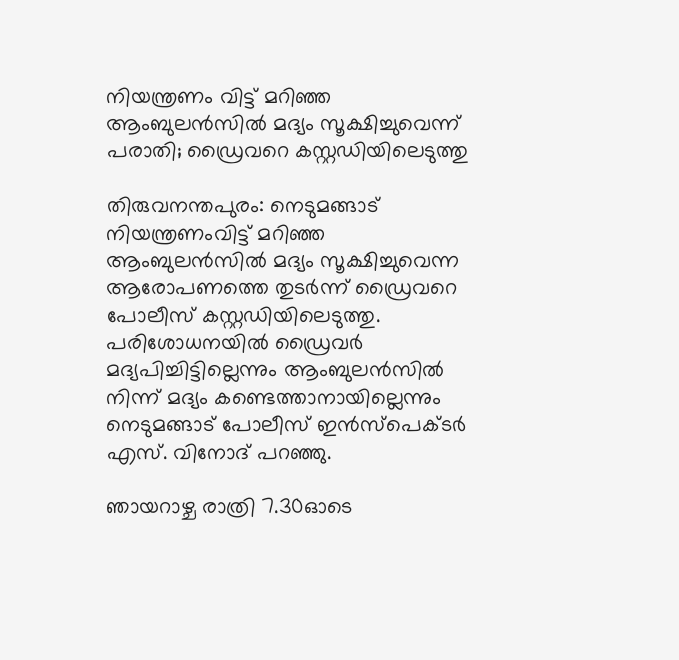നിയന്ത്രണം വിട്ട് മറിഞ്ഞ ആംബുലന്‍സില്‍ മദ്യം സൂക്ഷിച്ചുവെന്ന് പരാതി; ഡ്രൈവറെ കസ്റ്റഡിയിലെടുത്തു

തിരുവനന്തപുരം: നെടുമങ്ങാട് നിയന്ത്രണംവിട്ട് മറിഞ്ഞ ആംബുലന്‍സില്‍ മദ്യം സൂക്ഷിച്ചുവെന്ന ആരോപണത്തെ തുടര്‍ന്ന് ഡ്രൈവറെ പോലീസ് കസ്റ്റഡിയിലെടുത്തു. പരിശോധനയില്‍ ഡ്രൈവര്‍ മദ്യപിച്ചിട്ടില്ലെന്നും ആംബുലന്‍സില്‍ നിന്ന് മദ്യം കണ്ടെത്താനായില്ലെന്നും നെടുമങ്ങാട് പോലീസ് ഇന്‍സ്‌പെക്ടര്‍ എസ്. വിനോദ് പറഞ്ഞു.

ഞായറാഴ്ച രാത്രി 7.30ഓടെ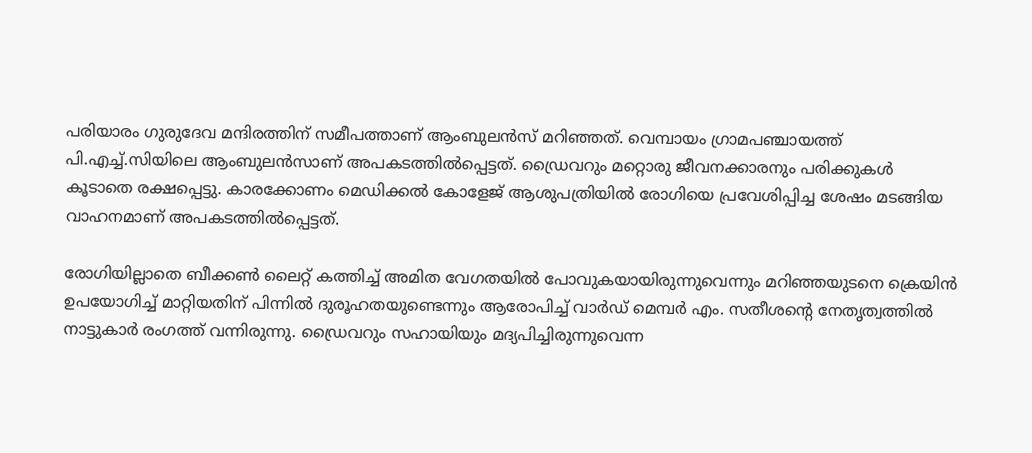പരിയാരം ഗുരുദേവ മന്ദിരത്തിന് സമീപത്താണ് ആംബുലന്‍സ് മറിഞ്ഞത്. വെമ്പായം ഗ്രാമപഞ്ചായത്ത് പി.എച്ച്.സിയിലെ ആംബുലന്‍സാണ് അപകടത്തില്‍പ്പെട്ടത്. ഡ്രൈവറും മറ്റൊരു ജീവനക്കാരനും പരിക്കുകള്‍ കൂടാതെ രക്ഷപ്പെട്ടു. കാരക്കോണം മെഡിക്കല്‍ കോളേജ് ആശുപത്രിയില്‍ രോഗിയെ പ്രവേശിപ്പിച്ച ശേഷം മടങ്ങിയ വാഹനമാണ് അപകടത്തില്‍പ്പെട്ടത്.

രോഗിയില്ലാതെ ബീക്കണ്‍ ലൈറ്റ് കത്തിച്ച് അമിത വേഗതയില്‍ പോവുകയായിരുന്നുവെന്നും മറിഞ്ഞയുടനെ ക്രെയിന്‍ ഉപയോഗിച്ച് മാറ്റിയതിന് പിന്നില്‍ ദുരൂഹതയുണ്ടെന്നും ആരോപിച്ച് വാര്‍ഡ് മെമ്പര്‍ എം. സതീശന്റെ നേതൃത്വത്തില്‍ നാട്ടുകാര്‍ രംഗത്ത് വന്നിരുന്നു. ഡ്രൈവറും സഹായിയും മദ്യപിച്ചിരുന്നുവെന്ന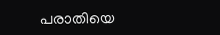പരാതിയെ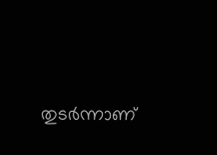തുടര്‍ന്നാണ്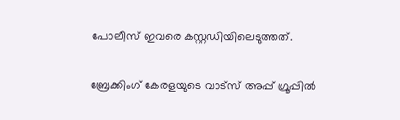പോലീസ് ഇവരെ കസ്റ്റഡിയിലെടുത്തത്.

ബ്രേക്കിംഗ് കേരളയുടെ വാട്സ് അപ്പ് ഗ്രൂപ്പിൽ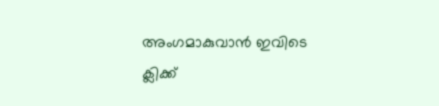അംഗമാകുവാൻ ഇവിടെ ക്ലിക്ക്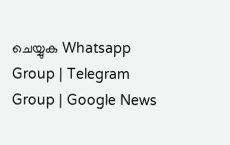ചെയ്യുക Whatsapp Group | Telegram Group | Google News